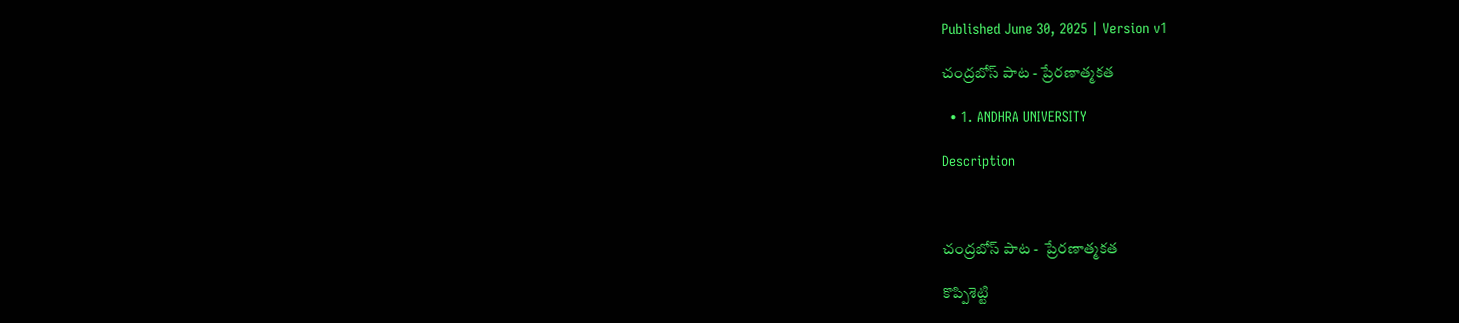Published June 30, 2025 | Version v1

చంద్రబోస్ పాట - ప్రేరణాత్మకత

  • 1. ANDHRA UNIVERSITY

Description



చంద్రబోస్ పాట -  ప్రేరణాత్మకత

కొప్పిశెట్టి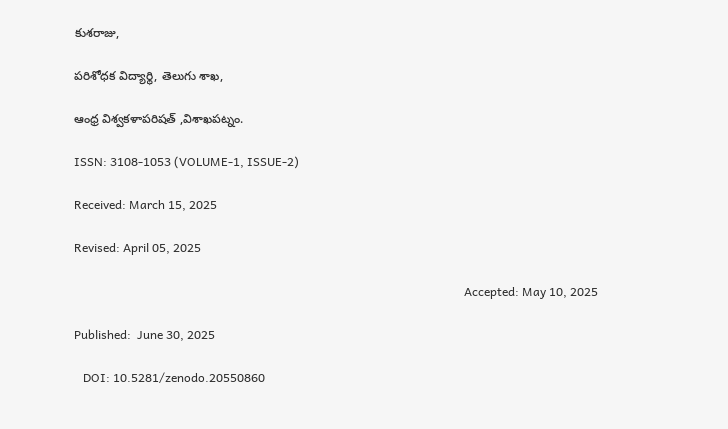కుశరాజు,

పరిశోధక విద్యార్థి, తెలుగు శాఖ,

ఆంధ్ర విశ్వకళాపరిషత్ ,విశాఖపట్నం.

ISSN: 3108-1053 (VOLUME-1, ISSUE-2)

Received: March 15, 2025

Revised: April 05, 2025

                                                                                                                                  Accepted: May 10, 2025

Published:  June 30, 2025

   DOI: 10.5281/zenodo.20550860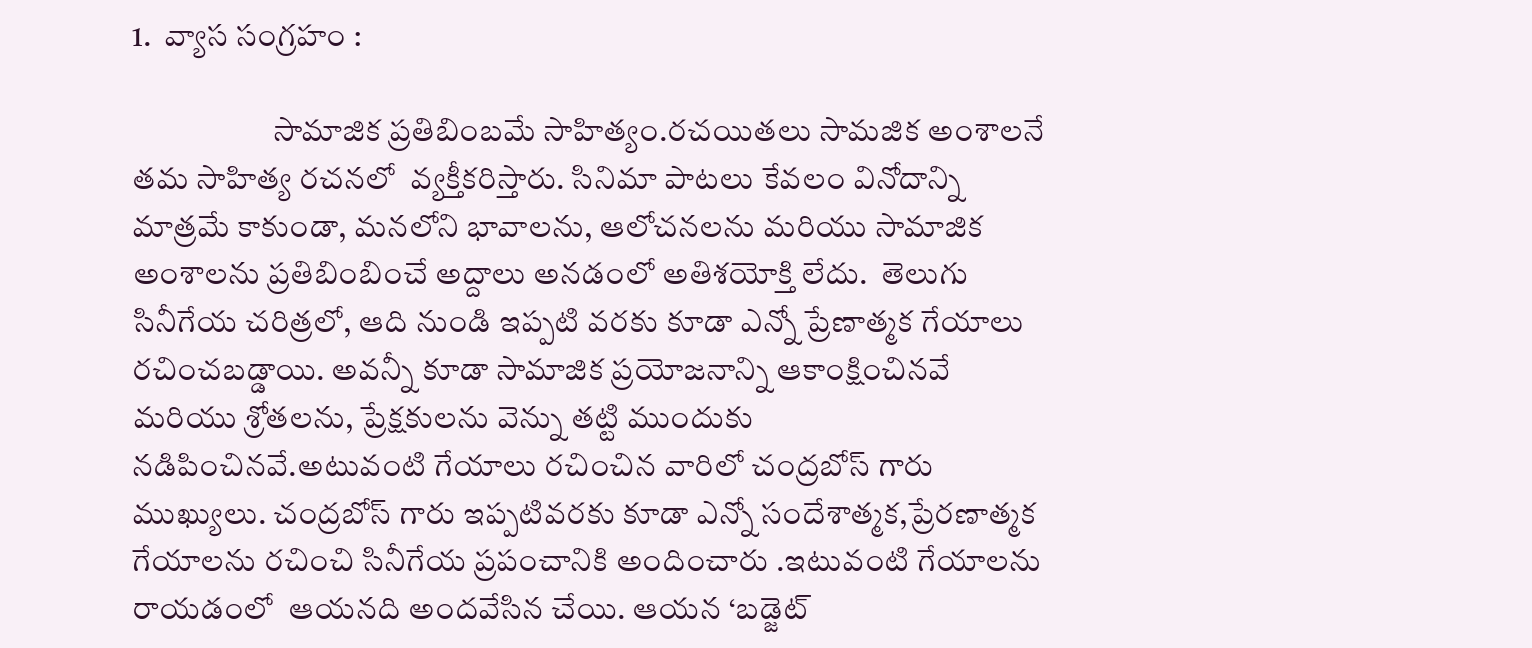1.  వ్యాస సంగ్రహం :

                      సామాజిక ప్రతిబింబమే సాహిత్యం.రచయితలు సామజిక అంశాలనే తమ సాహిత్య రచనలో  వ్యక్తీకరిస్తారు. సినిమా పాటలు కేవలం వినోదాన్ని మాత్రమే కాకుండా, మనలోని భావాలను, ఆలోచనలను మరియు సామాజిక అంశాలను ప్రతిబింబించే అద్దాలు అనడంలో అతిశయోక్తి లేదు.  తెలుగు  సినీగేయ చరిత్రలో, ఆది నుండి ఇప్పటి వరకు కూడా ఎన్నో ప్రేణాత్మక గేయాలు రచించబడ్డాయి. అవన్నీ కూడా సామాజిక ప్రయోజనాన్ని ఆకాంక్షించినవే మరియు శ్రోతలను, ప్రేక్షకులను వెన్ను తట్టి ముందుకు నడిపించినవే.అటువంటి గేయాలు రచించిన వారిలో చంద్రబోస్ గారు ముఖ్యులు. చంద్రబోస్ గారు ఇప్పటివరకు కూడా ఎన్నో సందేశాత్మక,ప్రేరణాత్మక గేయాలను రచించి సినీగేయ ప్రపంచానికి అందించారు .ఇటువంటి గేయాలను రాయడంలో  ఆయనది అందవేసిన చేయి. ఆయన ‘బడ్జెట్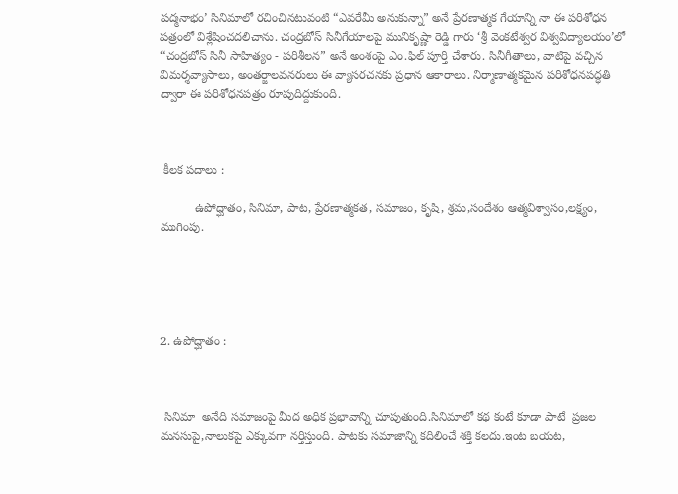పద్మనాభం’ సినిమాలో రచించినటువంటి “ఎవరేమీ అనుకున్నా” అనే ప్రేరణాత్మక గేయాన్ని నా ఈ పరిశోధన పత్రంలో విశ్లేషించదలిచాను. చంద్రబోస్ సినీగేయాలపై మునికృష్ణా రెడ్డి గారు ‘శ్రీ వెంకటేశ్వర విశ్వవిద్యాలయం’లో  “చంద్రబోస్ సినీ సాహిత్యం - పరిశీలన” అనే అంశంపై ఎం.ఫిల్ పూర్తి చేశారు. సినీగీతాలు, వాటిపై వచ్చిన విమర్శవ్యాసాలు, అంతర్జాలవనరులు ఈ వ్యాసరచనకు ప్రధాన ఆకారాలు. నిర్మాణాత్మకమైన పరిశోధనపద్ధతి ద్వారా ఈ పరిశోధనపత్రం రూపుదిద్దుకుంది.



 కీలక పదాలు :

          ఉపోద్ఘాతం, సినిమా, పాట, ప్రేరణాత్మకత, సమాజం, కృషి, శ్రమ,సందేశం ఆత్మవిశ్వాసం,లక్ష్యం, ముగింపు.





2. ఉపోద్ఘాతం :



 సినిమా  అనేది సమాజంపై మీద అధిక ప్రభావాన్ని చూపుతుంది.సినిమాలో కథ కంటే కూడా పాటే  ప్రజల  మనసుపై,నాలుకపై ఎక్కువగా నర్తిస్తుంది. పాటకు సమాజాన్ని కదిలించే శక్తి కలదు.ఇంట బయట,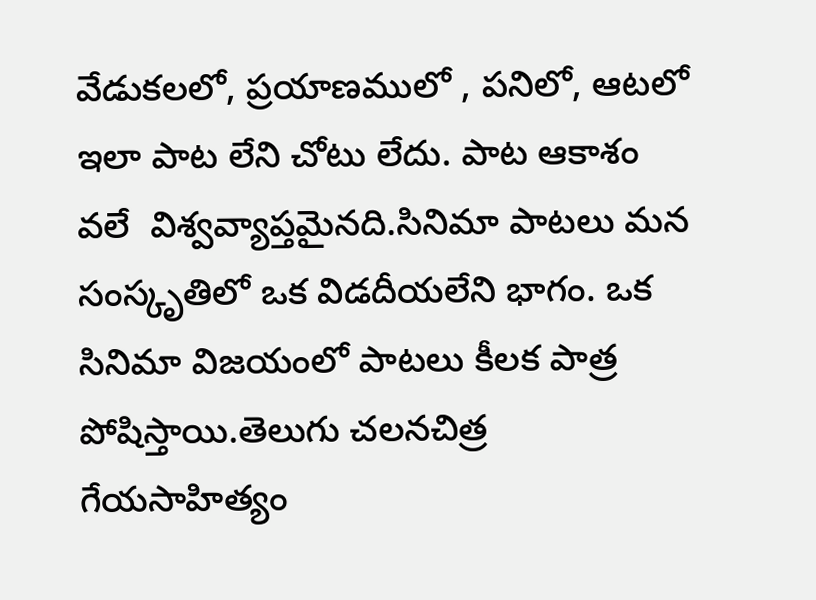వేడుకలలో, ప్రయాణములో , పనిలో, ఆటలో ఇలా పాట లేని చోటు లేదు. పాట ఆకాశం వలే  విశ్వవ్యాప్తమైనది.సినిమా పాటలు మన సంస్కృతిలో ఒక విడదీయలేని భాగం. ఒక సినిమా విజయంలో పాటలు కీలక పాత్ర పోషిస్తాయి.తెలుగు చలనచిత్ర  గేయసాహిత్యం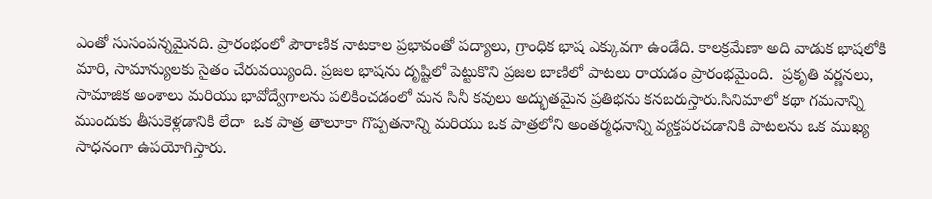ఎంతో సుసంపన్నమైనది. ప్రారంభంలో పౌరాణిక నాటకాల ప్రభావంతో పద్యాలు, గ్రాంధిక భాష ఎక్కువగా ఉండేది. కాలక్రమేణా అది వాడుక భాషలోకి మారి, సామాన్యులకు సైతం చేరువయ్యింది. ప్రజల భాషను దృష్టిలో పెట్టుకొని ప్రజల బాణిలో పాటలు రాయడం ప్రారంభమైంది.  ప్రకృతి వర్ణనలు, సామాజిక అంశాలు మరియు భావోద్వేగాలను పలికించడంలో మన సినీ కవులు అద్భుతమైన ప్రతిభను కనబరుస్తారు.సినిమాలో కథా గమనాన్ని ముందుకు తీసుకెళ్లడానికి లేదా  ఒక పాత్ర తాలూకా గొప్పతనాన్ని మరియు ఒక పాత్రలోని అంతర్మధనాన్ని వ్యక్తపరచడానికి పాటలను ఒక ముఖ్య సాధనంగా ఉపయోగిస్తారు.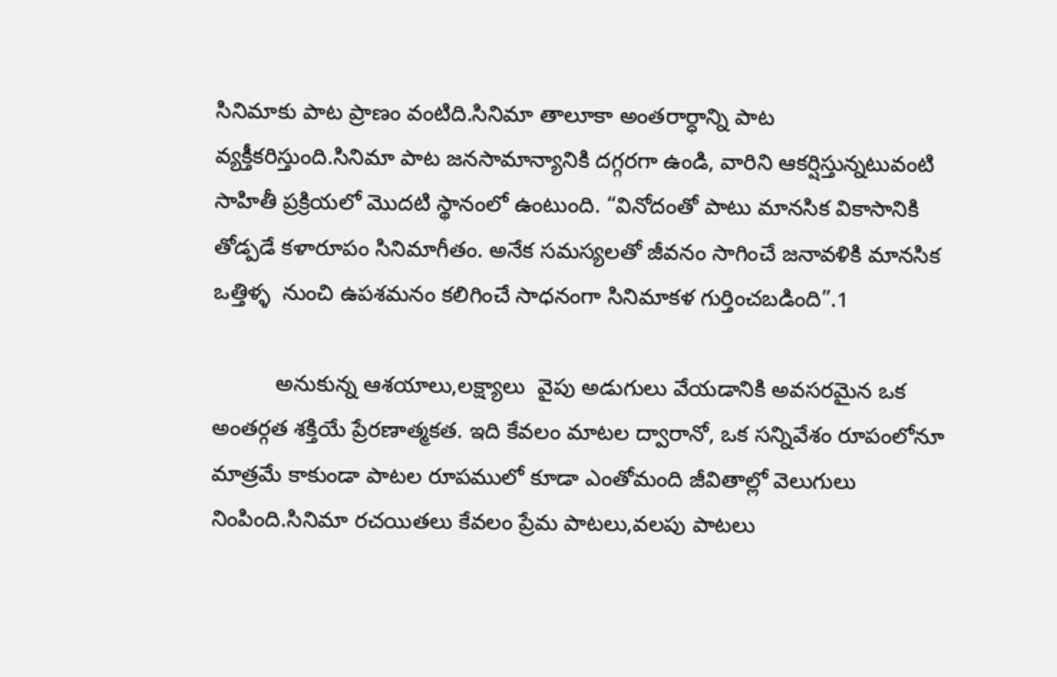సినిమాకు పాట ప్రాణం వంటిది.సినిమా తాలూకా అంతరార్ధాన్ని పాట వ్యక్తీకరిస్తుంది.సినిమా పాట జనసామాన్యానికి దగ్గరగా ఉండి, వారిని ఆకర్షిస్తున్నటువంటి సాహితీ ప్రక్రియలో మొదటి స్థానంలో ఉంటుంది. “వినోదంతో పాటు మానసిక వికాసానికి తోడ్పడే కళారూపం సినిమాగీతం. అనేక సమస్యలతో జీవనం సాగించే జనావళికి మానసిక ఒత్తిళ్ళ  నుంచి ఉపశమనం కలిగించే సాధనంగా సినిమాకళ గుర్తించబడింది”.1

          అనుకున్న ఆశయాలు,లక్ష్యాలు  వైపు అడుగులు వేయడానికి అవసరమైన ఒక అంతర్గత శక్తియే ప్రేరణాత్మకత. ఇది కేవలం మాటల ద్వారానో, ఒక సన్నివేశం రూపంలోనూ మాత్రమే కాకుండా పాటల రూపములో కూడా ఎంతోమంది జీవితాల్లో వెలుగులు నింపింది.సినిమా రచయితలు కేవలం ప్రేమ పాటలు,వలపు పాటలు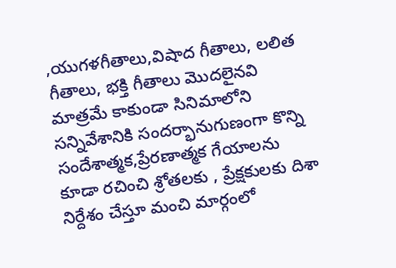,యుగళగీతాలు,విషాద గీతాలు, లలిత గీతాలు, భక్తి గీతాలు మొదలైనవి మాత్రమే కాకుండా సినిమాలోని సన్నివేశానికి సందర్భానుగుణంగా కొన్ని సందేశాత్మక,ప్రేరణాత్మక గేయాలను కూడా రచించి శ్రోతలకు , ప్రేక్షకులకు దిశా నిర్దేశం చేస్తూ మంచి మార్గంలో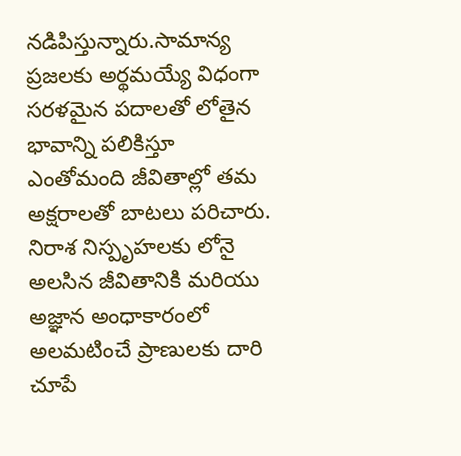నడిపిస్తున్నారు.సామాన్య ప్రజలకు అర్థమయ్యే విధంగా సరళమైన పదాలతో లోతైన భావాన్ని పలికిస్తూ ఎంతోమంది జీవితాల్లో తమ  అక్షరాలతో బాటలు పరిచారు. నిరాశ నిస్పృహలకు లోనై అలసిన జీవితానికి మరియు అజ్ఞాన అంధాకారంలో అలమటించే ప్రాణులకు దారి చూపే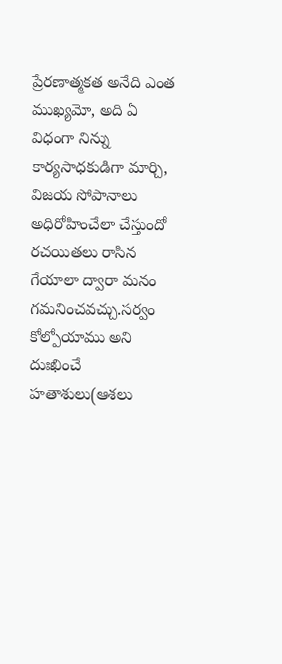ప్రేరణాత్మకత అనేది ఎంత ముఖ్యమో, అది ఏ విధంగా నిన్ను కార్యసాధకుడిగా మార్చి, విజయ సోపానాలు అధిరోహించేలా చేస్తుందో  రచయితలు రాసిన గేయాలా ద్వారా మనం గమనించవచ్చు.సర్వం కోల్పోయాము అని దుఃఖించే  హతాశులు(ఆశలు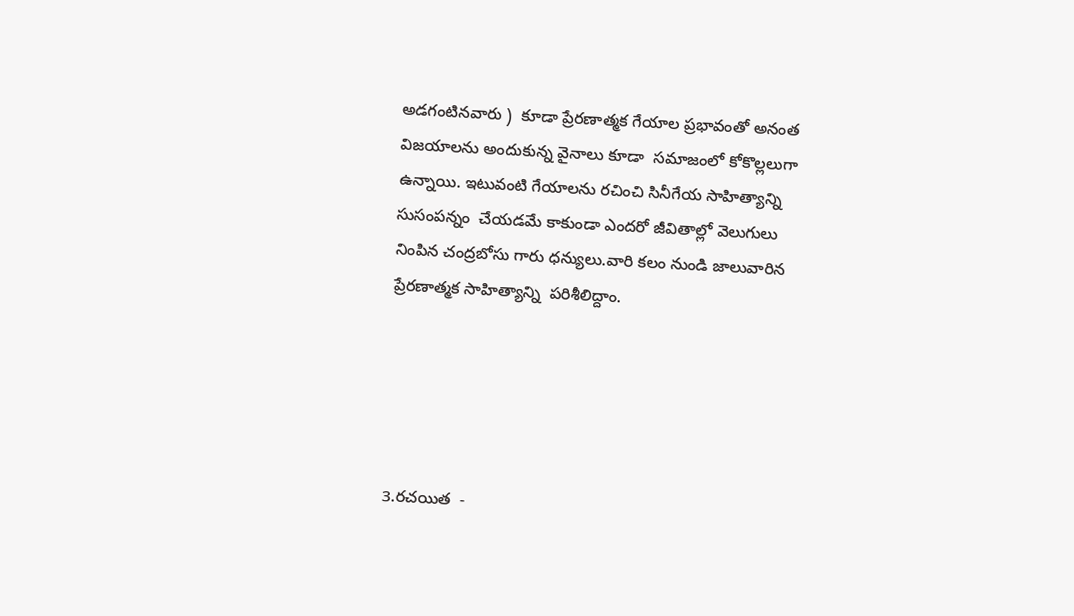అడగంటినవారు )  కూడా ప్రేరణాత్మక గేయాల ప్రభావంతో అనంత విజయాలను అందుకున్న వైనాలు కూడా  సమాజంలో కోకొల్లలుగా ఉన్నాయి. ఇటువంటి గేయాలను రచించి సినీగేయ సాహిత్యాన్ని సుసంపన్నం  చేయడమే కాకుండా ఎందరో జీవితాల్లో వెలుగులు నింపిన చంద్రబోసు గారు ధన్యులు.వారి కలం నుండి జాలువారిన ప్రేరణాత్మక సాహిత్యాన్ని  పరిశీలిద్దాం.





3.రచయిత  -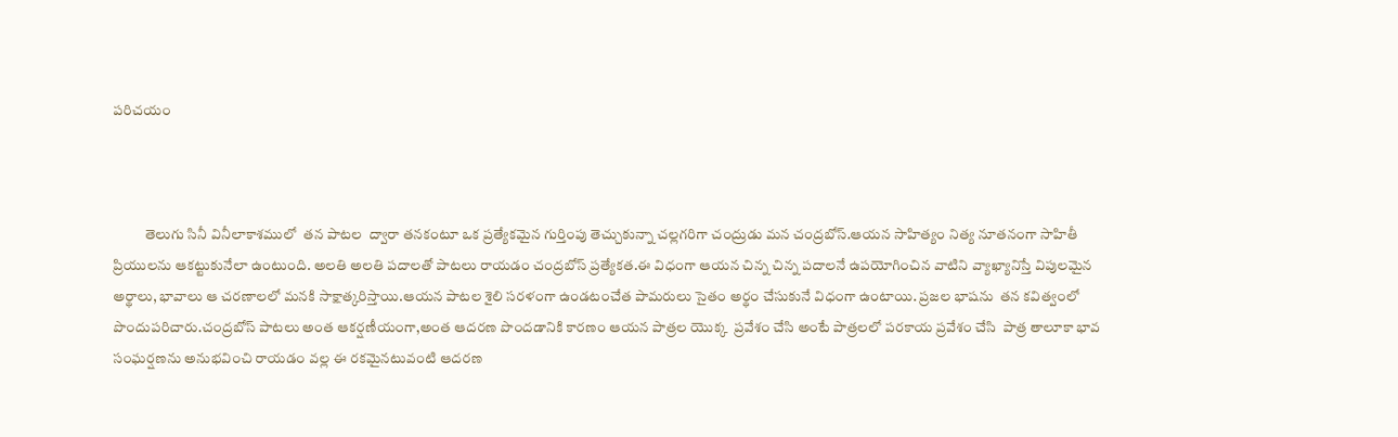పరిచయం



           తెలుగు సినీ వినీలాకాశములో  తన పాటల  ద్వారా తనకంటూ ఒక ప్రత్యేకమైన గుర్తింపు తెచ్చుకున్నా చల్లగరిగా చంద్రుడు మన చంద్రబోస్.ఆయన సాహిత్యం నిత్య నూతనంగా సాహితీ ప్రియులను ఆకట్టుకునేలా ఉంటుంది. అలతి అలతి పదాలతో పాటలు రాయడం చంద్రబోస్ ప్రత్యేకత.ఈ విధంగా ఆయన చిన్న చిన్న పదాలనే ఉపయోగించిన వాటిని వ్యాఖ్యానిస్తే విపులమైన అర్థాలు, భావాలు ఆ చరణాలలో మనకి సాక్షాత్కరిస్తాయి.ఆయన పాటల శైలి సరళంగా ఉండటంచేత పామరులు సైతం అర్థం చేసుకునే విధంగా ఉంటాయి. ప్రజల భాషను  తన కవిత్వంలో పొందుపరిచారు.చంద్రబోస్ పాటలు అంత ఆకర్షణీయంగా,అంత ఆదరణ పొందడానికి కారణం ఆయన పాత్రల యొక్క  ప్రవేశం చేసి అంటే పాత్రలలో పరకాయ ప్రవేశం చేసి  పాత్ర తాలూకా భావ సంఘర్షణను అనుభవించి రాయడం వల్ల ఈ రకమైనటువంటి ఆదరణ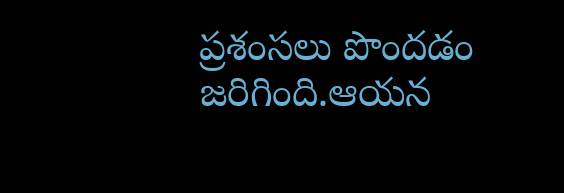ప్రశంసలు పొందడం జరిగింది.ఆయన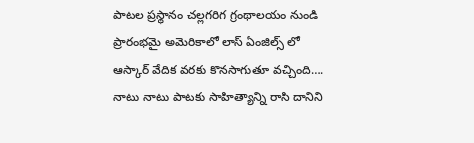పాటల ప్రస్థానం చల్లగరిగ గ్రంథాలయం నుండి ప్రారంభమై అమెరికాలో లాస్ ఏంజిల్స్ లో ఆస్కార్ వేదిక వరకు కొనసాగుతూ వచ్చింది…. నాటు నాటు పాటకు సాహిత్యాన్ని రాసి దానిని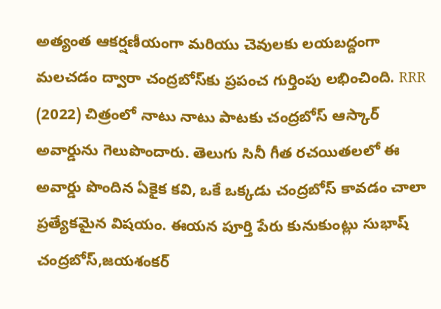అత్యంత ఆకర్షణీయంగా మరియు చెవులకు లయబద్దంగా మలచడం ద్వారా చంద్రబోస్‌కు ప్రపంచ గుర్తింపు లభించింది. RRR (2022) చిత్రంలో నాటు నాటు పాటకు చంద్రబోస్‌ ఆస్కార్‌ అవార్డును గెలుపొందారు. తెలుగు సినీ గీత రచయితలలో ఈ అవార్డు పొందిన ఏకైక కవి, ఒకే ఒక్కడు చంద్రబోస్‌ కావడం చాలా ప్రత్యేకమైన విషయం. ఈయన పూర్తి పేరు కునుకుంట్లు సుభాష్‌ చంద్రబోస్‌,జయశంకర్‌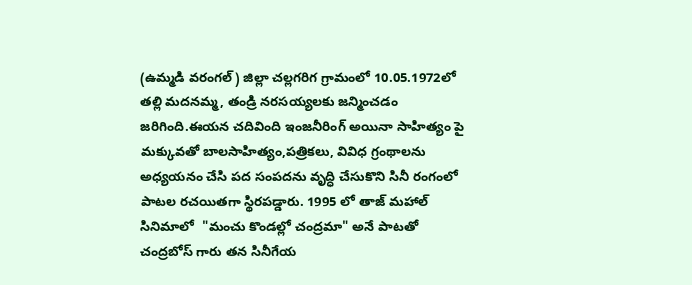(ఉమ్మడి వరంగల్‌) జిల్లా చల్లగరిగ గ్రామంలో 10.05.1972లో తల్లి మదనమ్మ, తండ్రి నరసయ్యలకు జన్మించడం జరిగింది.ఈయన చదివింది ఇంజనీరింగ్ అయినా సాహిత్యం పై మక్కువతో బాలసాహిత్యం,పత్రికలు, వివిధ గ్రంథాలను అధ్యయనం చేసి పద సంపదను వృద్ధి చేసుకొని సినీ రంగంలో పాటల రచయితగా స్థిరపడ్డారు. 1995 లో తాజ్ మహాల్ సినిమాలో  "మంచు కొండల్లో చంద్రమా" అనే పాటతో చంద్రబోస్ గారు తన సినీగేయ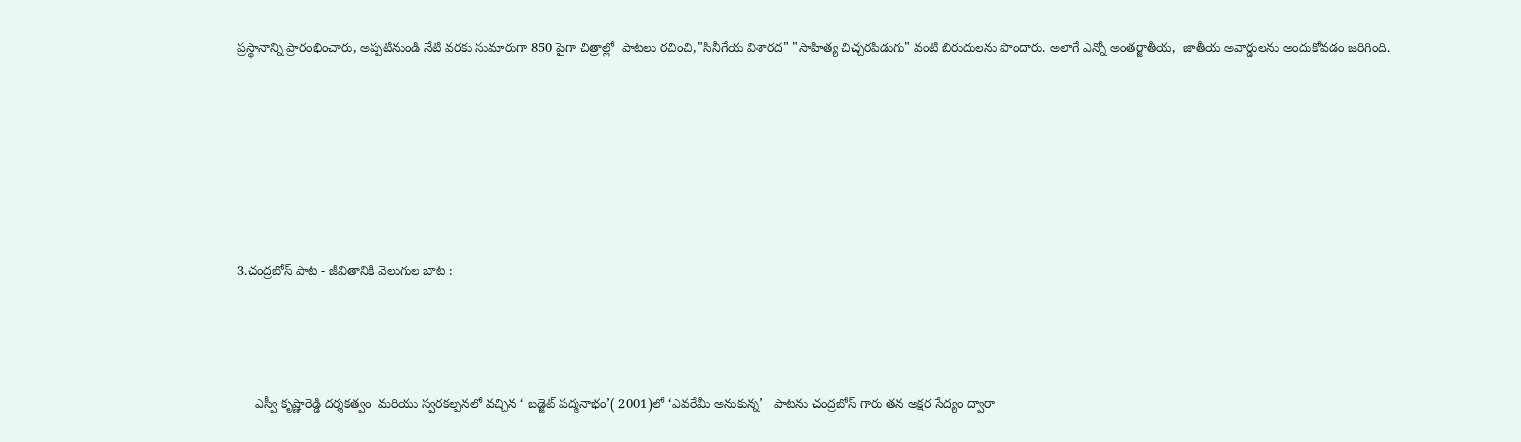ప్రస్థానాన్ని ప్రారంభించారు, అప్పటినుండి నేటి వరకు సుమారుగా 850 పైగా చిత్రాల్లో  పాటలు రచించి,"సినీగేయ విశారద" "సాహిత్య చిచ్చరపిడుగు" వంటి బిరుదులను పొందారు. అలాగే ఎన్నో అంతర్జాతీయ,  జాతీయ అవార్డులను అందుకోవడం జరిగింది.









3.చంద్రబోస్ పాట - జీవితానికి వెలుగుల బాట :





     ఎస్వీ కృష్ణారెడ్డి దర్శకత్వం  మరియు స్వరకల్పనలో వచ్చిన ‘ బడ్జెట్ పద్మనాభం’( 2001)లో ‘ఎవరేమీ అనుకున్న’   పాటను చంద్రబోస్ గారు తన అక్షర సేద్యం ద్వారా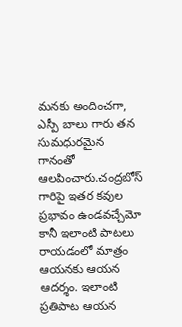మనకు అందించగా, ఎస్పీ బాలు గారు తన సుమధురమైన గానంతో ఆలపించారు.చంద్రబోస్ గారిపై ఇతర కవుల ప్రభావం ఉండవచ్చేమో కానీ ఇలాంటి పాటలు రాయడంలో మాత్రం ఆయనకు ఆయన ఆదర్శం. ఇలాంటి ప్రతిపాట ఆయన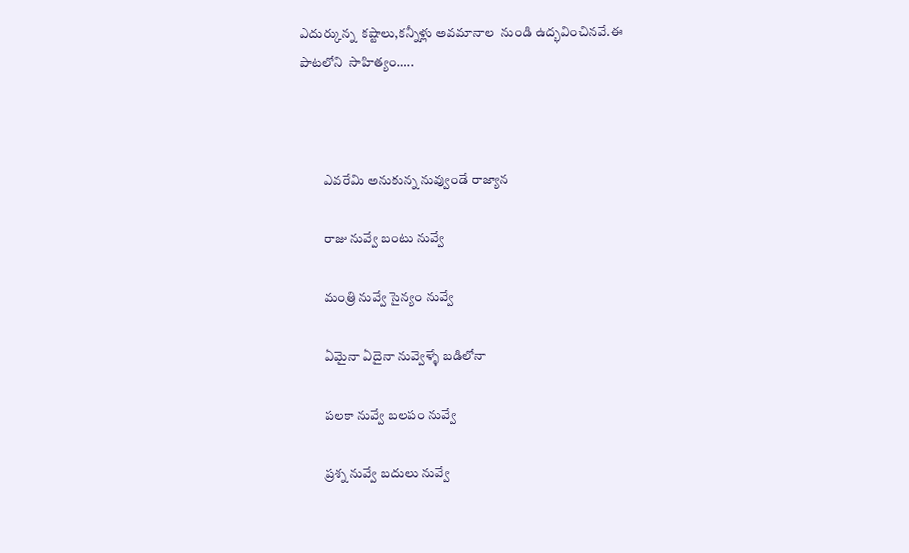ఎదుర్కున్న  కష్టాలు,కన్నీళ్లు అవమానాల  నుండి ఉద్భవించినవే.ఈ పాటలోని  సాహిత్యం…..



         ఎవరేమి అనుకున్న నువ్వుండే రాజ్యాన

         రాజు నువ్వే బంటు నువ్వే

         మంత్రి నువ్వే సైన్యం నువ్వే

         ఏమైనా ఏదైనా నువ్వెళ్ళే బడిలోనా

         పలకా నువ్వే బలపం నువ్వే

         ప్రశ్న నువ్వే బదులు నువ్వే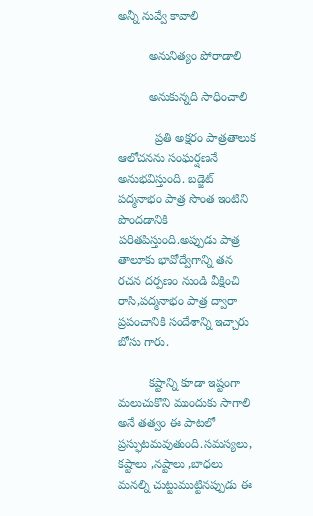అన్నీ నువ్వే కావాలి

         అనునిత్యం పోరాడాలి

         అనుకున్నది సాధించాలి

           ప్రతి అక్షరం పాత్రతాలుక ఆలోచనను సంఘర్షణనే అనుభవిస్తుంది. బడ్జెట్ పద్మనాభం పాత్ర సొంత ఇంటిని పొందడానికి పరితపిస్తుంది.అప్పుడు పాత్ర తాలూకు భావోద్వేగాన్ని తన రచన దర్పణం నుండి వీక్షించి రాసి,పద్మనాభం పాత్ర ద్వారా ప్రపంచానికి సందేశాన్ని ఇచ్చారు బోసు గారు.

         కష్టాన్ని కూడా ఇష్టంగా మలుచుకొని ముందుకు సాగాలి అనే తత్వం ఈ పాటలో ప్రస్ఫుటమవుతుంది.సమస్యలు, కష్టాలు ,నష్టాలు ,బాధలు మనల్ని చుట్టుముట్టినప్పుడు ఈ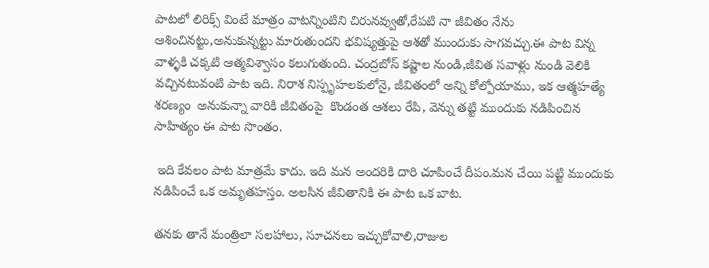పాటలో లిరిక్స్ వింటే మాత్రం వాటన్నింటిని చిరునవ్వుతో,రేపటి నా జీవితం నేను ఆశించినట్టు,అనుకున్నట్టు మారుతుందని భవిష్యత్తుపై ఆశతో ముందుకు సాగవచ్చు.ఈ పాట విన్న వాళ్ళకి చక్కటి ఆత్మవిశ్వాసం కలుగుతుంది. చంద్రబోస్ కష్టాల నుండి,జీవిత సవాళ్లు నుండి వెలికి వచ్చినటువంటి పాట ఇది. నిరాశ నిస్పృహలకులోనై, జీవితంలో అన్ని కోల్పోయాము, ఇక ఆత్మహత్యే శరణ్యం  అనుకున్నా వారికి జీవితంపై  కొండంత ఆశలు రేపి, వెన్ను తట్టి ముందుకు నడిపించిన  సాహిత్యం ఈ పాట సొంతం.

 ఇది కేవలం పాట మాత్రమే కాదు. ఇది మన అందరికి దారి చూపించే దీపం.మన చేయి పట్టి ముందుకు నడిపించే ఒక అమృతహస్తం. అలసిన జీవితానికి ఈ పాట ఒక బాట.

తనకు తానే మంత్రిలా సలహాలు, సూచనలు ఇచ్చుకోవాలి,రాజుల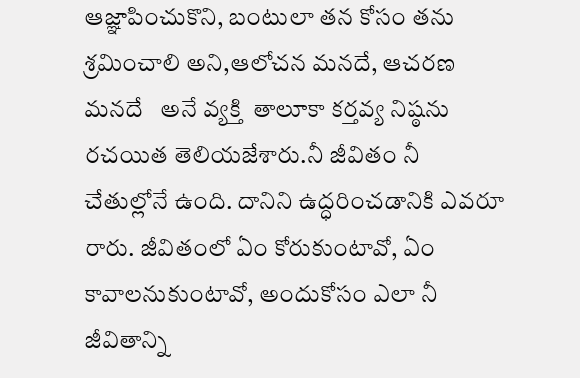ఆజ్ఞాపించుకొని, బంటులా తన కోసం తను  శ్రమించాలి అని,ఆలోచన మనదే, ఆచరణ మనదే   అనే వ్యక్తి  తాలూకా కర్తవ్య నిష్ఠను రచయిత తెలియజేశారు.నీ జీవితం నీ చేతుల్లోనే ఉంది. దానిని ఉద్ధరించడానికి ఎవరూ రారు. జీవితంలో ఏం కోరుకుంటావో, ఏం కావాలనుకుంటావో, అందుకోసం ఎలా నీ జీవితాన్ని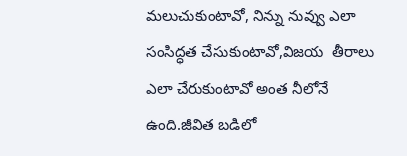మలుచుకుంటావో, నిన్ను నువ్వు ఎలా సంసిద్ధత చేసుకుంటావో,విజయ  తీరాలు ఎలా చేరుకుంటావో అంత నీలోనే ఉంది.జీవిత బడిలో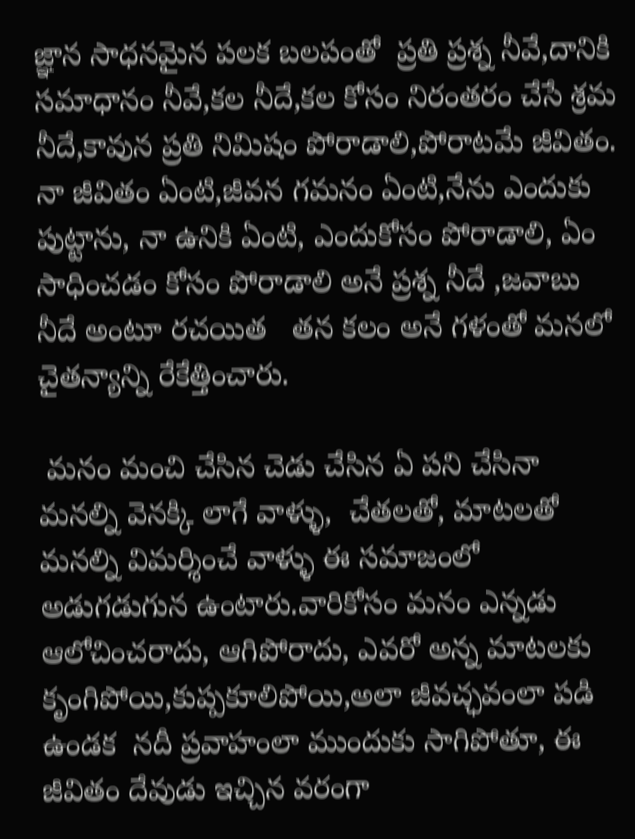జ్ఞాన సాధనమైన పలక బలపంతో  ప్రతి ప్రశ్న నీవే,దానికి సమాధానం నీవే,కల నీదే,కల కోసం నిరంతరం చేసే శ్రమ నీదే,కావున ప్రతి నిమిషం పోరాడాలి,పోరాటమే జీవితం. నా జీవితం ఏంటి,జీవన గమనం ఏంటి,నేను ఎందుకు పుట్టాను, నా ఉనికి ఏంటి, ఎందుకోసం పోరాడాలి, ఏం సాధించడం కోసం పోరాడాలి అనే ప్రశ్న నీదే ,జవాబు నీదే అంటూ రచయిత   తన కలం అనే గళంతో మనలో చైతన్యాన్ని రేకేత్తించారు.

 మనం మంచి చేసిన చెడు చేసిన ఏ పని చేసినా మనల్ని వెనక్కి లాగే వాళ్ళు,  చేతలతో, మాటలతో మనల్ని విమర్శించే వాళ్ళు ఈ సమాజంలో అడుగడుగున ఉంటారు.వారికోసం మనం ఎన్నడు ఆలోచించరాదు, ఆగిపోరాదు, ఎవరో అన్న మాటలకు కృంగిపోయి,కుప్పకూలిపోయి,అలా జీవచ్ఛవంలా పడి ఉండక  నదీ ప్రవాహంలా ముందుకు సాగిపోతూ, ఈ జీవితం దేవుడు ఇచ్చిన వరంగా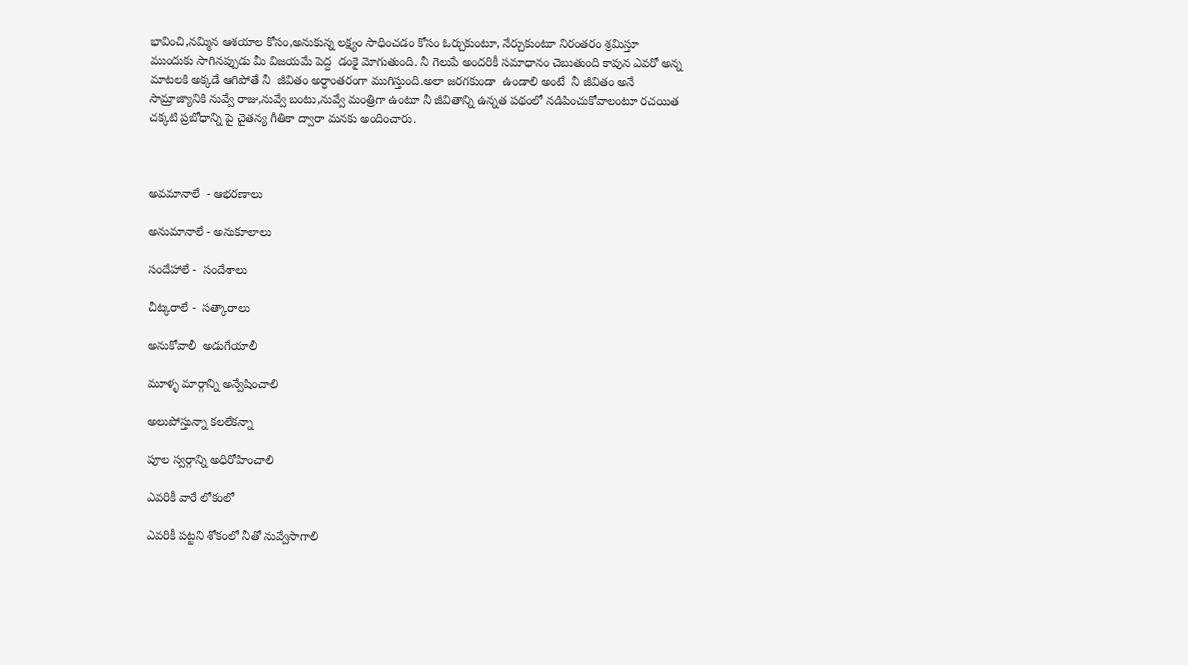భావించి,నమ్మిన ఆశయాల కోసం,అనుకున్న లక్ష్యం సాధించడం కోసం ఓర్చుకుంటూ, నేర్చుకుంటూ నిరంతరం శ్రమిస్తూ ముందుకు సాగినప్పుడు మీ విజయమే పెద్ద  డంకై మోగుతుంది. నీ గెలుపే అందరికీ సమాధానం చెబుతుంది కావున ఎవరో అన్న మాటలకి అక్కడే ఆగిపోతే నీ  జీవితం అర్ధాంతరంగా ముగిస్తుంది.అలా జరగకుండా  ఉండాలి అంటే  నీ జీవితం అనే సామ్రాజ్యానికి నువ్వే రాజు,నువ్వే బంటు,నువ్వే మంత్రిగా ఉంటూ నీ జీవితాన్ని ఉన్నత పథంలో నడిపించుకోవాలంటూ రచయిత చక్కటి ప్రబోధాన్ని పై చైతన్య గీతికా ద్వారా మనకు అందించారు.



అవమానాలే  - ఆభరణాలు

అనుమానాలే - అనుకూలాలు

సందేహాలే -  సందేశాలు

చీట్కరాలే -  సత్కారాలు

అనుకోవాలీ  అడుగేయాలీ

మూళ్ళ మార్గాన్ని అన్వేషించాలి

అలుపోస్తున్నా కలలేకన్నా

పూల స్వర్గాన్ని అధిరోహించాలి

ఎవరికీ వారే లోకంలో

ఎవరికీ పట్టని శోకంలో నీతో నువ్వేసాగాలి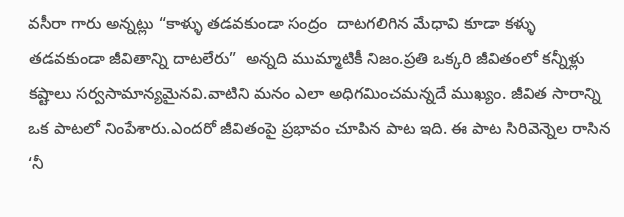వసీరా గారు అన్నట్లు “కాళ్ళు తడవకుండా సంద్రం  దాటగలిగిన మేధావి కూడా కళ్ళు తడవకుండా జీవితాన్ని దాటలేరు”  అన్నది ముమ్మాటికీ నిజం.ప్రతి ఒక్కరి జీవితంలో కన్నీళ్లు కష్టాలు సర్వసామాన్యమైనవి.వాటిని మనం ఎలా అధిగమించమన్నదే ముఖ్యం. జీవిత సారాన్ని  ఒక పాటలో నింపేశారు.ఎందరో జీవితంపై ప్రభావం చూపిన పాట ఇది. ఈ పాట సిరివెన్నెల రాసిన ‘నీ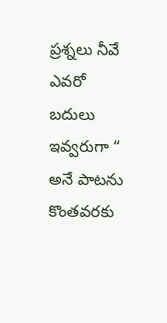ప్రశ్నలు నీవే ఎవరో బదులు ఇవ్వరుగా “ అనే పాటను కొంతవరకు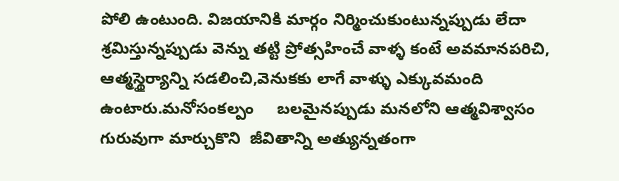పోలి ఉంటుంది. విజయానికి మార్గం నిర్మించుకుంటున్నప్పుడు లేదా శ్రమిస్తున్నప్పుడు వెన్ను తట్టి ప్రోత్సహించే వాళ్ళ కంటే అవమానపరిచి, ఆత్మస్థైర్యాన్ని సడలించి,వెనుకకు లాగే వాళ్ళు ఎక్కువమంది ఉంటారు.మనోసంకల్పం     బలమైనప్పుడు మనలోని ఆత్మవిశ్వాసం గురువుగా మార్చుకొని  జీవితాన్ని అత్యున్నతంగా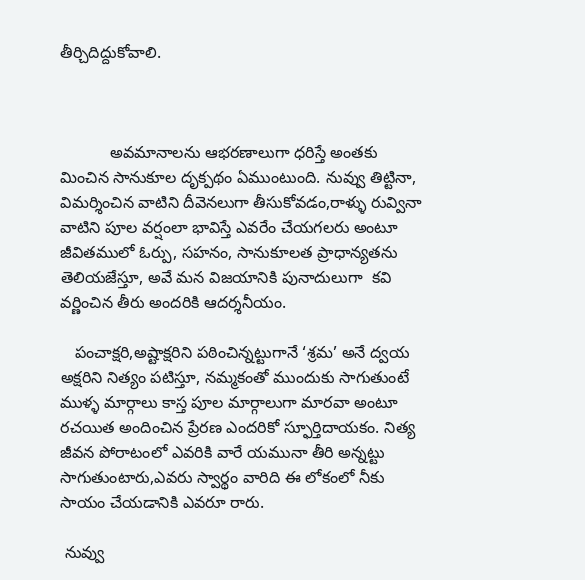తీర్చిదిద్దుకోవాలి.



           అవమానాలను ఆభరణాలుగా ధరిస్తే అంతకు మించిన సానుకూల దృక్పథం ఏముంటుంది. నువ్వు తిట్టినా, విమర్శించిన వాటిని దీవెనలుగా తీసుకోవడం,రాళ్ళు రువ్వినా వాటిని పూల వర్షంలా భావిస్తే ఎవరేం చేయగలరు అంటూ జీవితములో ఓర్పు, సహనం, సానుకూలత ప్రాధాన్యతను తెలియజేస్తూ, అవే మన విజయానికి పునాదులుగా  కవి వర్ణించిన తీరు అందరికి ఆదర్శనీయం.

   పంచాక్షరి,అష్టాక్షరిని పఠించిన్నట్టుగానే ‘శ్రమ’ అనే ద్వయ అక్షరిని నిత్యం పటిస్తూ, నమ్మకంతో ముందుకు సాగుతుంటే ముళ్ళ మార్గాలు కాస్త పూల మార్గాలుగా మారవా అంటూ రచయిత అందించిన ప్రేరణ ఎందరికో స్ఫూర్తిదాయకం. నిత్య జీవన పోరాటంలో ఎవరికి వారే యమునా తీరి అన్నట్టు సాగుతుంటారు,ఎవరు స్వార్థం వారిది ఈ లోకంలో నీకు సాయం చేయడానికి ఎవరూ రారు.

 నువ్వు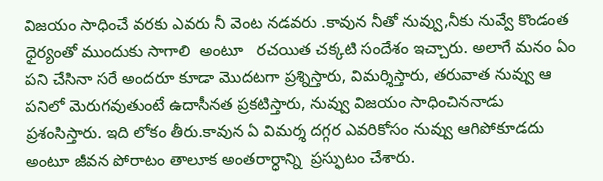విజయం సాధించే వరకు ఎవరు నీ వెంట నడవరు .కావున నీతో నువ్వు,నీకు నువ్వే కొండంత  ధైర్యంతో ముందుకు సాగాలి  అంటూ   రచయిత చక్కటి సందేశం ఇచ్చారు. అలాగే మనం ఏం పని చేసినా సరే అందరూ కూడా మొదటగా ప్రశ్నిస్తారు, విమర్శిస్తారు, తరువాత నువ్వు ఆ పనిలో మెరుగవుతుంటే ఉదాసీనత ప్రకటిస్తారు, నువ్వు విజయం సాధించిననాడు  ప్రశంసిస్తారు. ఇది లోకం తీరు.కావున ఏ విమర్శ దగ్గర ఎవరికోసం నువ్వు ఆగిపోకూడదు అంటూ జీవన పోరాటం తాలూక అంతరార్ధాన్ని  ప్రస్ఫుటం చేశారు.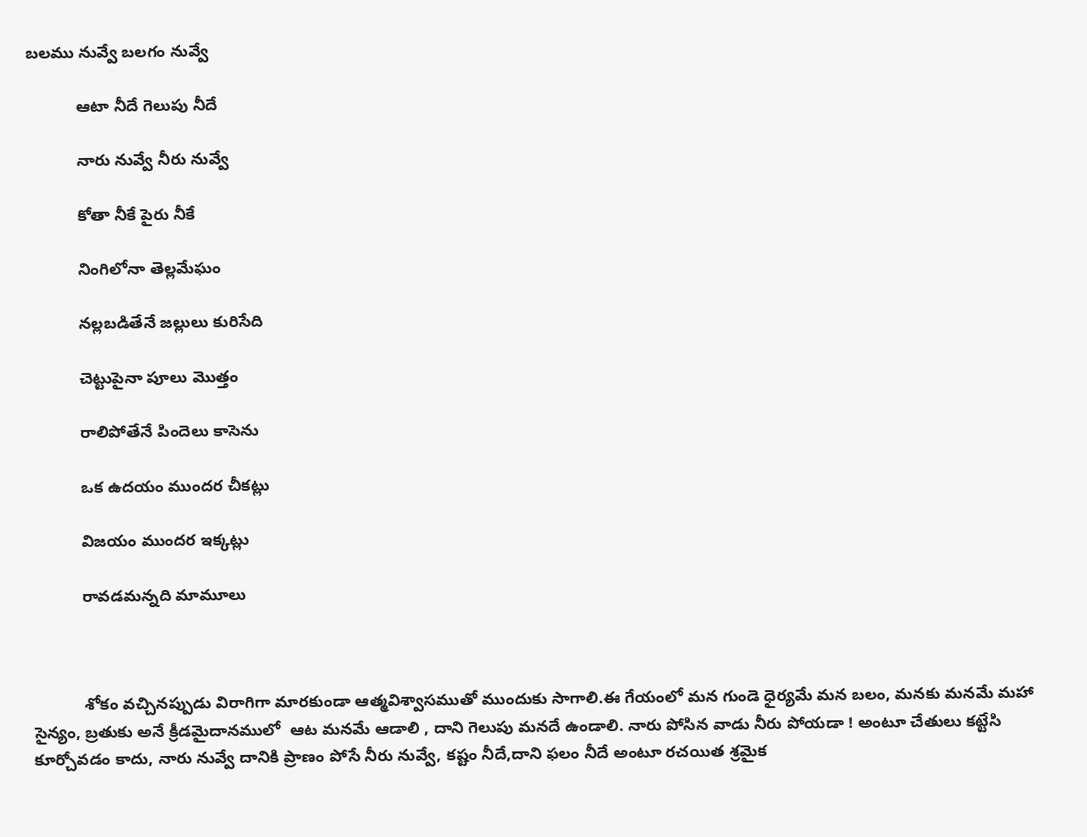బలము నువ్వే బలగం నువ్వే

           ఆటా నీదే గెలుపు నీదే

           నారు నువ్వే నీరు నువ్వే

           కోతా నీకే పైరు నీకే

           నింగిలోనా తెల్లమేఘం

           నల్లబడితేనే జల్లులు కురిసేది

           చెట్టుపైనా పూలు మొత్తం

           రాలిపోతేనే పిందెలు కాసెను

           ఒక ఉదయం ముందర చీకట్లు

           విజయం ముందర ఇక్కట్లు

           రావడమన్నది మామూలు



           శోకం వచ్చినప్పుడు విరాగిగా మారకుండా ఆత్మవిశ్వాసముతో ముందుకు సాగాలి.ఈ గేయంలో మన గుండె ధైర్యమే మన బలం, మనకు మనమే మహా సైన్యం, బ్రతుకు అనే క్రీడమైదానములో  ఆట మనమే ఆడాలి , దాని గెలుపు మనదే ఉండాలి. నారు పోసిన వాడు నీరు పోయడా ! అంటూ చేతులు కట్టేసి కూర్చోవడం కాదు, నారు నువ్వే దానికి ప్రాణం పోసే నీరు నువ్వే, కష్టం నీదే,దాని ఫలం నీదే అంటూ రచయిత శ్రమైక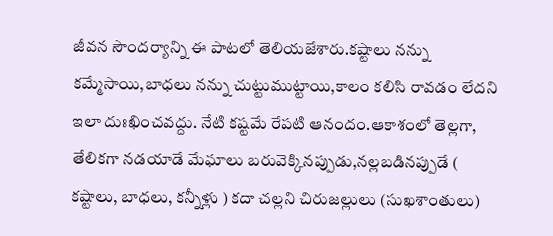జీవన సౌందర్యాన్ని ఈ పాటలో తెలియజేశారు.కష్టాలు నన్ను కమ్మేసాయి,బాధలు నన్ను చుట్టుముట్టాయి,కాలం కలిసి రావడం లేదని ఇలా దుఃఖించవద్దు. నేటి కష్టమే రేపటి ఆనందం.ఆకాశంలో తెల్లగా, తేలికగా నడయాడే మేఘాలు బరువెక్కినప్పుడు,నల్లబడినప్పుడే ( కష్టాలు, బాధలు, కన్నీళ్లు ) కదా చల్లని చిరుజల్లులు (సుఖశాంతులు)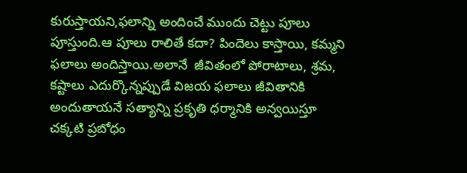కురుస్తాయని,ఫలాన్ని అందించే ముందు చెట్టు పూలు పూస్తుంది.ఆ పూలు రాలితే కదా? పిందెలు కాస్తాయి, కమ్మని ఫలాలు అందిస్తాయి.అలానే  జీవితంలో పోరాటాలు, శ్రమ, కష్టాలు ఎదుర్కొన్నప్పుడే విజయ ఫలాలు జీవితానికి అందుతాయనే సత్యాన్ని ప్రకృతి ధర్మానికి అన్వయిస్తూ  చక్కటి ప్రబోధం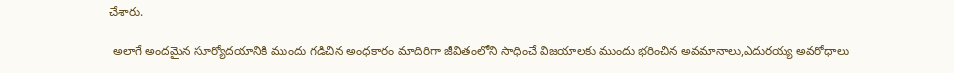చేశారు.

 అలాగే అందమైన సూర్యోదయానికి ముందు గడిచిన అంధకారం మాదిరిగా జీవితంలోని సాధించే విజయాలకు ముందు భరించిన అవమానాలు,ఎదురయ్య అవరోధాలు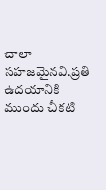చాలా సహజమైనవి.ప్రతి ఉదయానికి ముందు చీకటి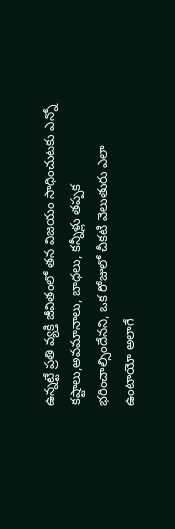ఉన్నట్టే ప్రతి వ్యక్తి జీవితంలో తన విజయం సాధించుటకు ఎన్నో కష్టాలు,అవమానాలు, బాధలు, కన్నీళ్లు తప్పక భరించాల్సిందేనని, ఒక రోజులో చీకటి వెలుతురు ఎలా ఉంటాయో అలాగే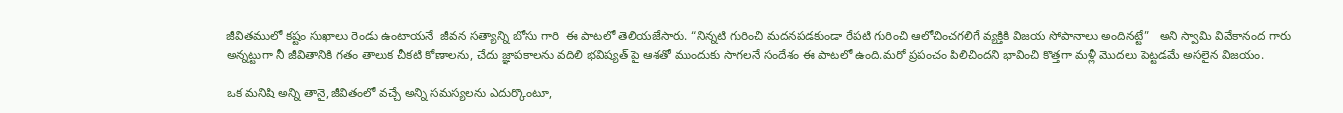జీవితములో కష్టం సుఖాలు రెండు ఉంటాయనే  జీవన సత్యాన్ని బోసు గారి  ఈ పాటలో తెలియజేసారు. “నిన్నటి గురించి మదనపడకుండా రేపటి గురించి ఆలోచించగలిగే వ్యక్తికి విజయ సోపానాలు అందినట్టే”   అని స్వామి వివేకానంద గారు అన్నట్టుగా నీ జీవితానికి గతం తాలుక చీకటి కోణాలను, చేదు జ్ఞాపకాలను వదిలి భవిష్యత్ పై ఆశతో ముందుకు సాగలనే సందేశం ఈ పాటలో ఉంది.మరో ప్రపంచం పిలిచిందని భావించి కొత్తగా మళ్లీ మొదలు పెట్టడమే అసలైన విజయం.

ఒక మనిషి అన్ని తానై,జీవితంలో వచ్చే అన్ని సమస్యలను ఎదుర్కొంటూ,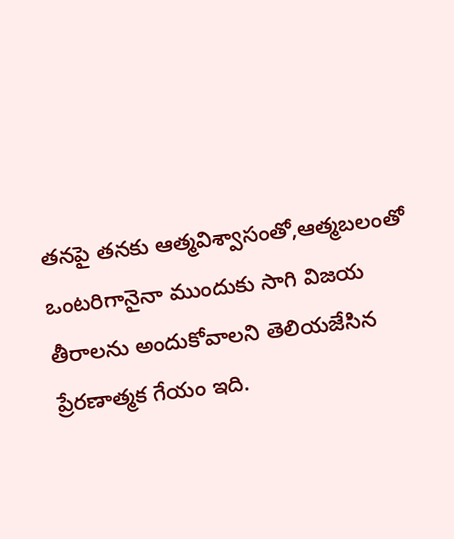తనపై తనకు ఆత్మవిశ్వాసంతో,ఆత్మబలంతో ఒంటరిగానైనా ముందుకు సాగి విజయ తీరాలను అందుకోవాలని తెలియజేసిన ప్రేరణాత్మక గేయం ఇది.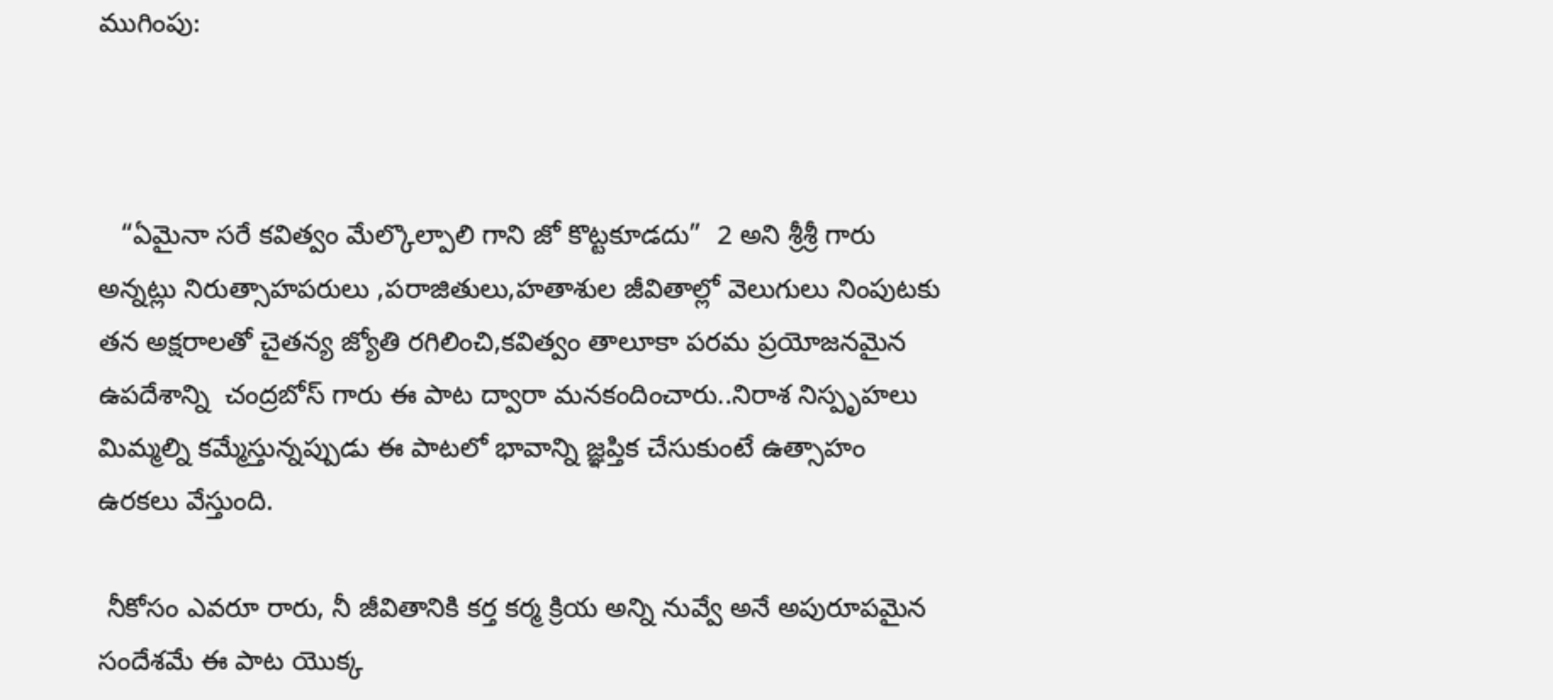ముగింపు:



   “ఏమైనా సరే కవిత్వం మేల్కొల్పాలి గాని జో కొట్టకూడదు”  2 అని శ్రీశ్రీ గారు అన్నట్లు నిరుత్సాహపరులు ,పరాజితులు,హతాశుల జీవితాల్లో వెలుగులు నింపుటకు తన అక్షరాలతో చైతన్య జ్యోతి రగిలించి,కవిత్వం తాలూకా పరమ ప్రయోజనమైన ఉపదేశాన్ని  చంద్రబోస్ గారు ఈ పాట ద్వారా మనకందించారు..నిరాశ నిస్పృహలు  మిమ్మల్ని కమ్మేస్తున్నప్పుడు ఈ పాటలో భావాన్ని జ్ఞప్తిక చేసుకుంటే ఉత్సాహం ఉరకలు వేస్తుంది.

 నీకోసం ఎవరూ రారు, నీ జీవితానికి కర్త కర్మ క్రియ అన్ని నువ్వే అనే అపురూపమైన సందేశమే ఈ పాట యొక్క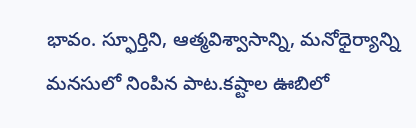భావం. స్ఫూర్తిని, ఆత్మవిశ్వాసాన్ని, మనోధైర్యాన్ని మనసులో నింపిన పాట.కష్టాల ఊబిలో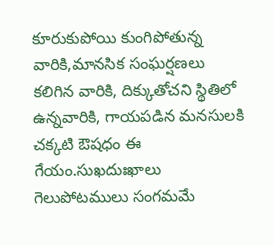కూరుకుపోయి కుంగిపోతున్న వారికి,మానసిక సంఘర్షణలు కలిగిన వారికి, దిక్కుతోచని స్థితిలో ఉన్నవారికి, గాయపడిన మనసులకి చక్కటి ఔషధం ఈ గేయం.సుఖదుఃఖాలు గెలుపోటములు సంగమమే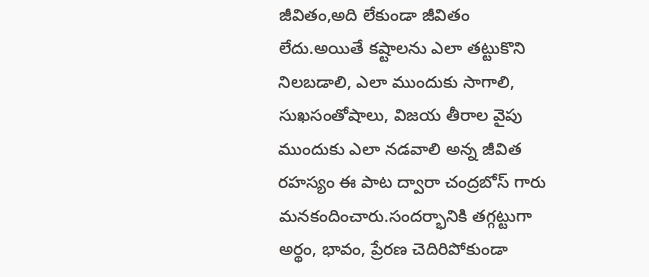జీవితం,అది లేకుండా జీవితం లేదు.అయితే కష్టాలను ఎలా తట్టుకొని నిలబడాలి, ఎలా ముందుకు సాగాలి, సుఖసంతోషాలు, విజయ తీరాల వైపు ముందుకు ఎలా నడవాలి అన్న జీవిత రహస్యం ఈ పాట ద్వారా చంద్రబోస్ గారు మనకందించారు.సందర్భానికి తగ్గట్టుగా అర్థం, భావం, ప్రేరణ చెదిరిపోకుండా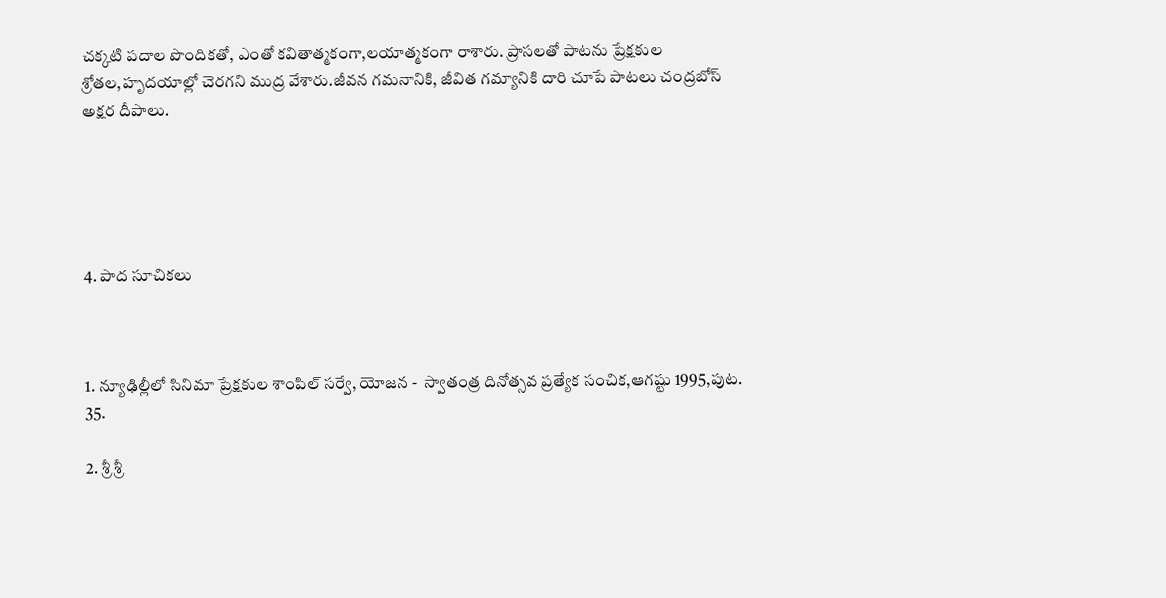చక్కటి పదాల పొందికతో, ఎంతో కవితాత్మకంగా,లయాత్మకంగా రాశారు. ప్రాసలతో పాటను ప్రేక్షకుల శ్రోతల,హృదయాల్లో చెరగని ముద్ర వేశారు.జీవన గమనానికి, జీవిత గమ్యానికి దారి చూపే పాటలు చంద్రబోస్ అక్షర దీపాలు.





4. పాద సూచికలు



1. న్యూఢిల్లీలో సినిమా ప్రేక్షకుల శాంపిల్ సర్వే, యోజన -  స్వాతంత్ర దినోత్సవ ప్రత్యేక సంచిక,ఆగష్టు 1995,పుట. 35.

2. శ్రీ శ్రీ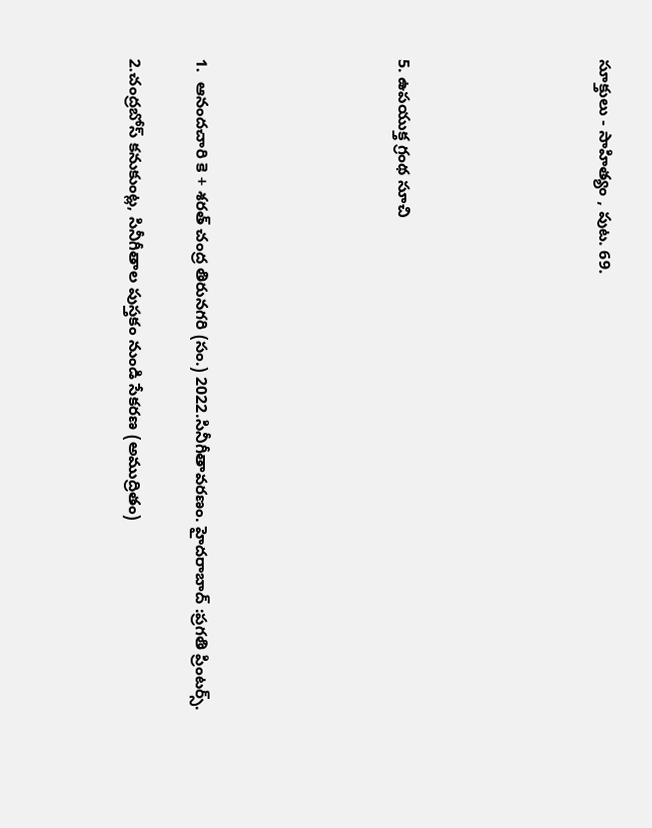సూక్తులు - సాహిత్యం , పుట. 69.





5. ఉపయుక్త గ్రంథ సూచి





1.  ఆనందచారి కె + శరత్ చంద్ర తిరునగరి (సం.) 2022.సినీగీతావరణం. హైదరాబాద్ :ప్రగతి ప్రింటర్స్.

2.చంద్రబోస్ కనుకుంట్ల, సినీగీతాల పుస్తకం నుండి సేకరణ (అముద్రితం)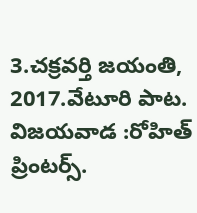3.చక్రవర్తి జయంతి, 2017.వేటూరి పాట. విజయవాడ :రోహిత్ ప్రింటర్స్.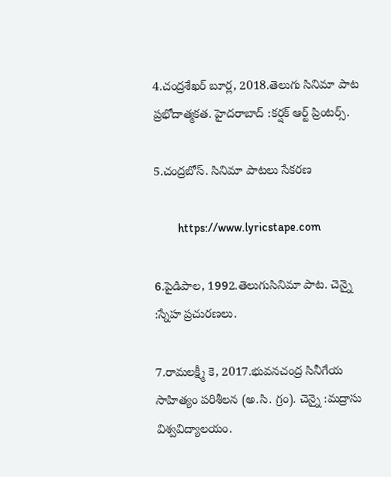4.చంద్రశేఖర్ బూర్ల, 2018.తెలుగు సినిమా పాట ప్రభోదాత్మకత. హైదరాబాద్ :కర్షక్ ఆర్ట్ ప్రింటర్స్.

5.చంద్రబోస్. సినిమా పాటలు సేకరణ

        https://www.lyricstape.com

6.పైడిపాల, 1992.తెలుగుసినిమా పాట. చెన్నై :స్నేహ ప్రచురణలు.

7.రామలక్ష్మీ కె, 2017.భువనచంద్ర సినీగేయ సాహిత్యం పరిశీలన (అ.సి. గ్రం). చెన్నై :మద్రాసు విశ్వవిద్యాలయం.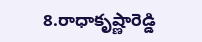8.రాధాకృష్ణారెడ్డి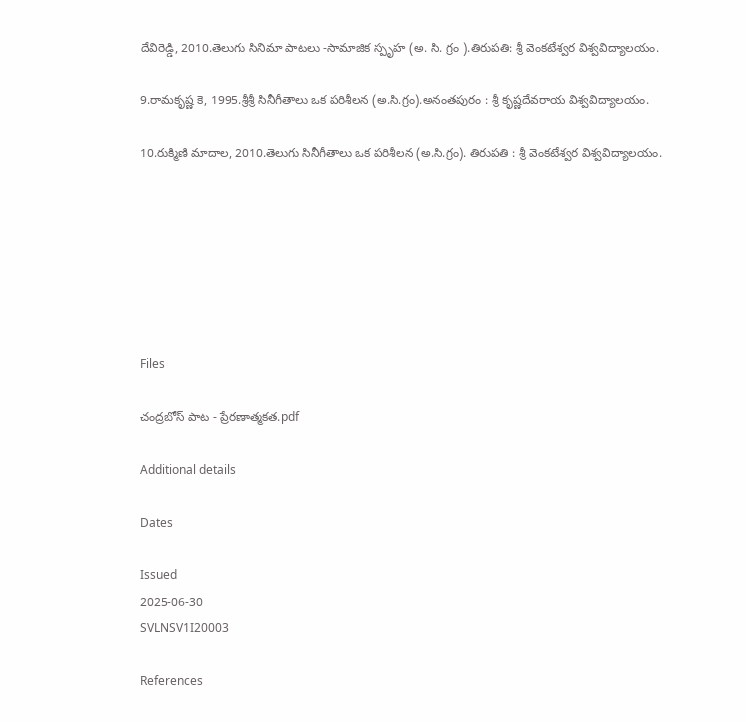దేవిరెడ్డి, 2010.తెలుగు సినిమా పాటలు -సామాజిక స్పృహ (అ. సి. గ్రం ).తిరుపతి: శ్రీ వెంకటేశ్వర విశ్వవిద్యాలయం.

9.రామకృష్ణ కె, 1995.శ్రీశ్రీ సినీగీతాలు ఒక పరిశీలన (అ.సి.గ్రం).అనంతపురం : శ్రీ కృష్ణదేవరాయ విశ్వవిద్యాలయం.

10.రుక్మిణి మాదాల, 2010.తెలుగు సినీగీతాలు ఒక పరిశీలన (అ.సి.గ్రం). తిరుపతి : శ్రీ వెంకటేశ్వర విశ్వవిద్యాలయం.







Files

చంద్రబోస్ పాట - ప్రేరణాత్మకత.pdf

Additional details

Dates

Issued
2025-06-30
SVLNSV1I20003

References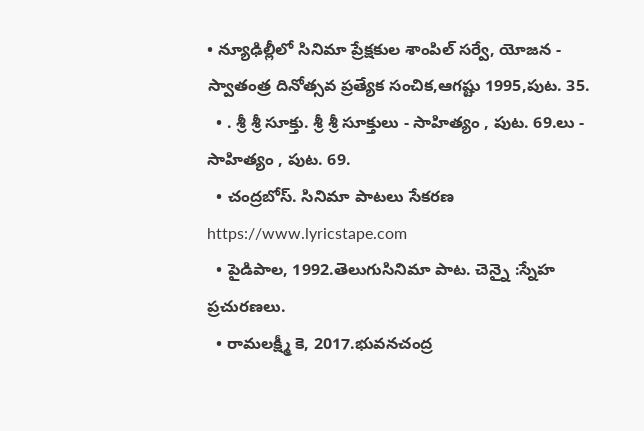• న్యూఢిల్లీలో సినిమా ప్రేక్షకుల శాంపిల్ సర్వే, యోజన - స్వాతంత్ర దినోత్సవ ప్రత్యేక సంచిక,ఆగష్టు 1995,పుట. 35.
  • . శ్రీ శ్రీ సూక్తు. శ్రీ శ్రీ సూక్తులు - సాహిత్యం , పుట. 69.లు - సాహిత్యం , పుట. 69.
  • చంద్రబోస్. సినిమా పాటలు సేకరణ https://www.lyricstape.com
  • పైడిపాల, 1992.తెలుగుసినిమా పాట. చెన్నై :స్నేహ ప్రచురణలు.
  • రామలక్ష్మీ కె, 2017.భువనచంద్ర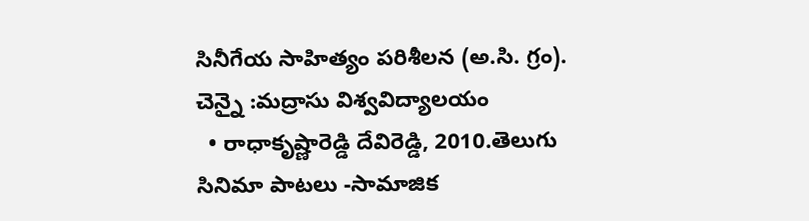సినీగేయ సాహిత్యం పరిశీలన (అ.సి. గ్రం). చెన్నై :మద్రాసు విశ్వవిద్యాలయం
  • రాధాకృష్ణారెడ్డి దేవిరెడ్డి, 2010.తెలుగు సినిమా పాటలు -సామాజిక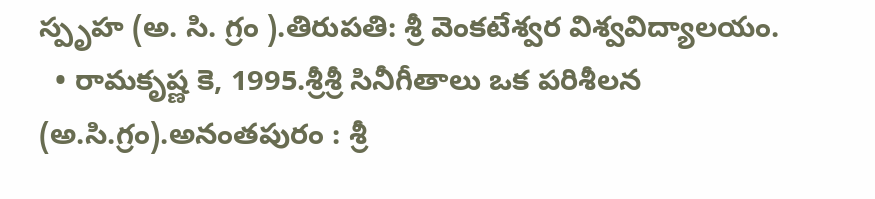స్పృహ (అ. సి. గ్రం ).తిరుపతి: శ్రీ వెంకటేశ్వర విశ్వవిద్యాలయం.
  • రామకృష్ణ కె, 1995.శ్రీశ్రీ సినీగీతాలు ఒక పరిశీలన (అ.సి.గ్రం).అనంతపురం : శ్రీ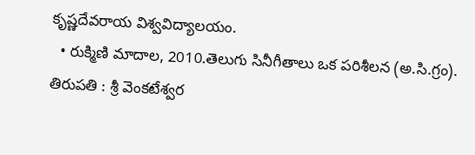కృష్ణదేవరాయ విశ్వవిద్యాలయం.
  • రుక్మిణి మాదాల, 2010.తెలుగు సినీగీతాలు ఒక పరిశీలన (అ.సి.గ్రం). తిరుపతి : శ్రీ వెంకటేశ్వర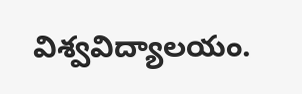విశ్వవిద్యాలయం.